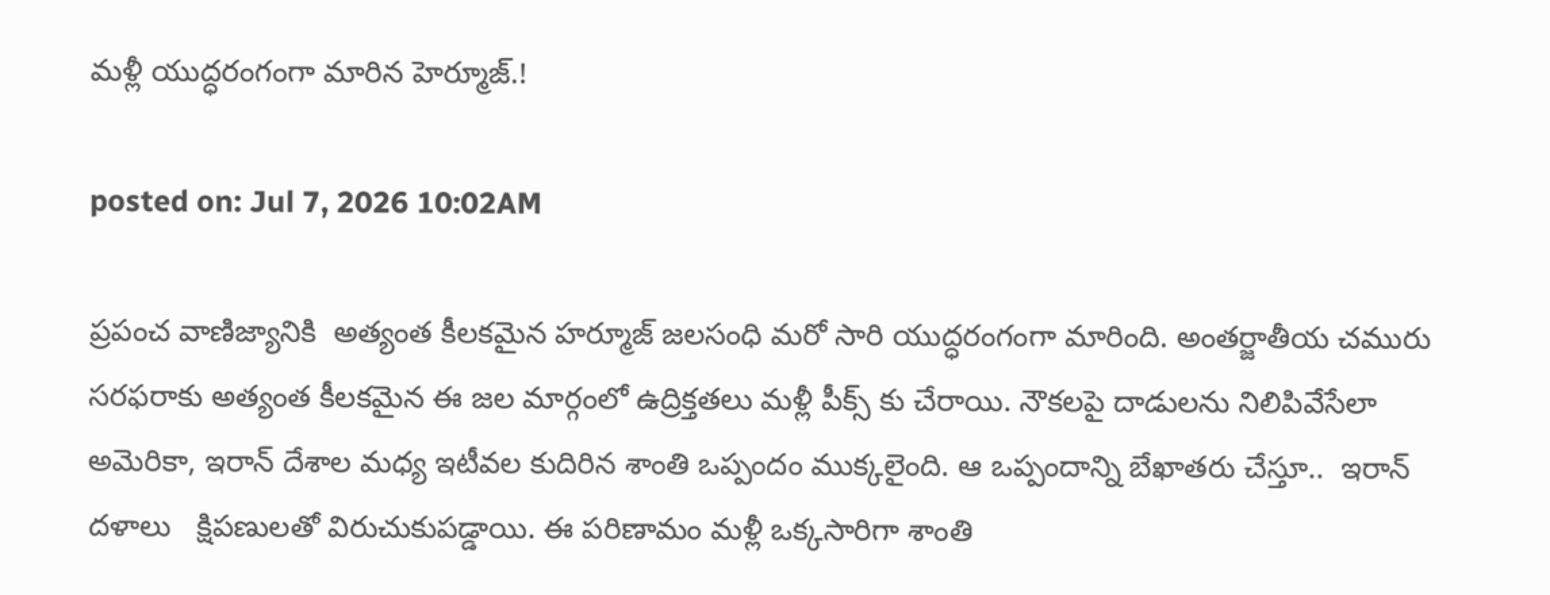మళ్లీ యుద్ధరంగంగా మారిన హెర్మూజ్.!

posted on: Jul 7, 2026 10:02AM

ప్రపంచ వాణిజ్యానికి  అత్యంత కీలకమైన హర్మూజ్ జలసంధి మరో సారి యుద్ధరంగంగా మారింది. అంతర్జాతీయ చమురు సరఫరాకు అత్యంత కీలకమైన ఈ జల మార్గంలో ఉద్రిక్తతలు మళ్లీ పీక్స్ కు చేరాయి. నౌకలపై దాడులను నిలిపివేసేలా అమెరికా, ఇరాన్ దేశాల మధ్య ఇటీవల కుదిరిన శాంతి ఒప్పందం ముక్కలైంది. ఆ ఒప్పందాన్ని బేఖాతరు చేస్తూ..  ఇరాన్ దళాలు   క్షిపణులతో విరుచుకుపడ్డాయి. ఈ పరిణామం మళ్లీ ఒక్కసారిగా శాంతి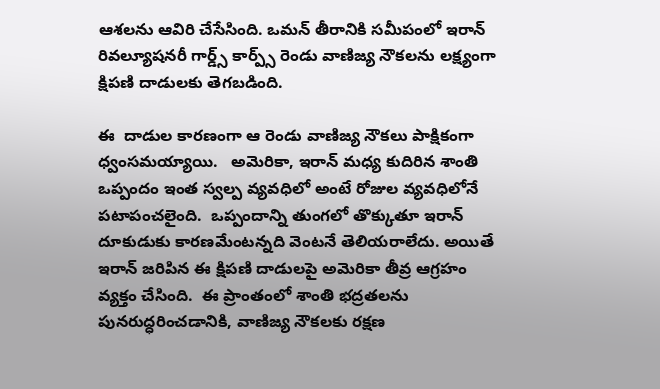ఆశలను ఆవిరి చేసేసింది. ఒమన్ తీరానికి సమీపంలో ఇరాన్‌  రివల్యూషనరీ గార్డ్స్ కార్ప్స్ రెండు వాణిజ్య నౌకలను లక్ష్యంగా  క్షిపణి దాడులకు తెగబడింది.

ఈ  దాడుల కారణంగా ఆ రెండు వాణిజ్య నౌకలు పాక్షికంగా ధ్వంసమయ్యాయి.   అమెరికా, ఇరాన్ మధ్య కుదిరిన శాంతి ఒప్పందం ఇంత స్వల్ప వ్యవధిలో అంటే రోజుల వ్యవధిలోనే పటాపంచలైంది.  ఒప్పందాన్ని తుంగలో తొక్కుతూ ఇరాన్ దూకుడుకు కారణమేంటన్నది వెంటనే తెలియరాలేదు. అయితే ఇరాన్ జరిపిన ఈ క్షిపణి దాడులపై అమెరికా తీవ్ర ఆగ్రహం వ్యక్తం చేసింది.  ఈ ప్రాంతంలో శాంతి భద్రతలను పునరుద్ధరించడానికి, వాణిజ్య నౌకలకు రక్షణ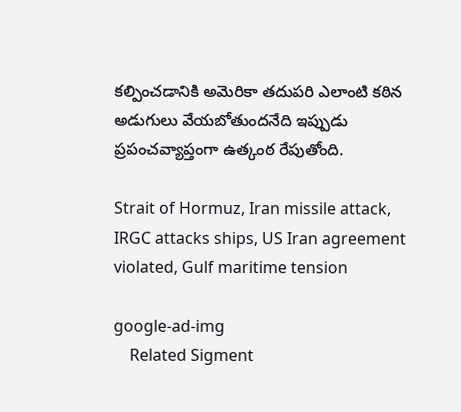కల్పించడానికి అమెరికా తదుపరి ఎలాంటి కఠిన అడుగులు వేయబోతుందనేది ఇప్పుడు ప్రపంచవ్యాప్తంగా ఉత్కంఠ రేపుతోంది.

Strait of Hormuz, Iran missile attack, IRGC attacks ships, US Iran agreement violated, Gulf maritime tension

google-ad-img
    Related Sigment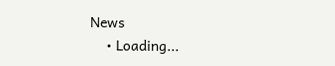News
    • Loading...